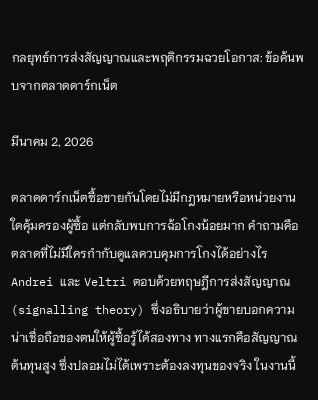กลยุทธ์การส่งสัญญาณและพฤติกรรมฉวยโอกาส: ข้อค้นพบจากตลาดดาร์กเน็ต

มีนาคม 2, 2026

ตลาดดาร์กเน็ตซื้อขายกันโดยไม่มีกฎหมายหรือหน่วยงานใดคุ้มครองผู้ซื้อ แต่กลับพบการฉ้อโกงน้อยมาก คำถามคือตลาดที่ไม่มีใครกำกับดูแลควบคุมการโกงได้อย่างไร Andrei และ Veltri ตอบด้วยทฤษฎีการส่งสัญญาณ (signalling theory) ซึ่งอธิบายว่าผู้ขายบอกความน่าเชื่อถือของตนให้ผู้ซื้อรู้ได้สองทาง ทางแรกคือสัญญาณต้นทุนสูง ซึ่งปลอมไม่ได้เพราะต้องลงทุนของจริง ในงานนี้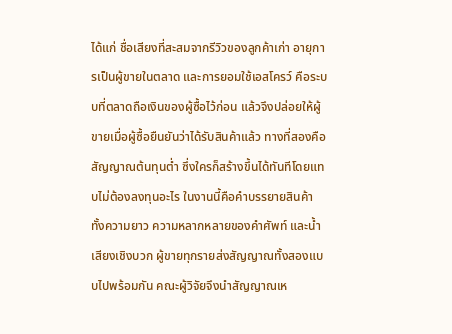ได้แก่ ชื่อเสียงที่สะสมจากรีวิวของลูกค้าเก่า อายุการเป็นผู้ขายในตลาด และการยอมใช้เอสโครว์ คือระบบที่ตลาดถือเงินของผู้ซื้อไว้ก่อน แล้วจึงปล่อยให้ผู้ขายเมื่อผู้ซื้อยืนยันว่าได้รับสินค้าแล้ว ทางที่สองคือสัญญาณต้นทุนต่ำ ซึ่งใครก็สร้างขึ้นได้ทันทีโดยแทบไม่ต้องลงทุนอะไร ในงานนี้คือคำบรรยายสินค้า ทั้งความยาว ความหลากหลายของคำศัพท์ และน้ำเสียงเชิงบวก ผู้ขายทุกรายส่งสัญญาณทั้งสองแบบไปพร้อมกัน คณะผู้วิจัยจึงนำสัญญาณเห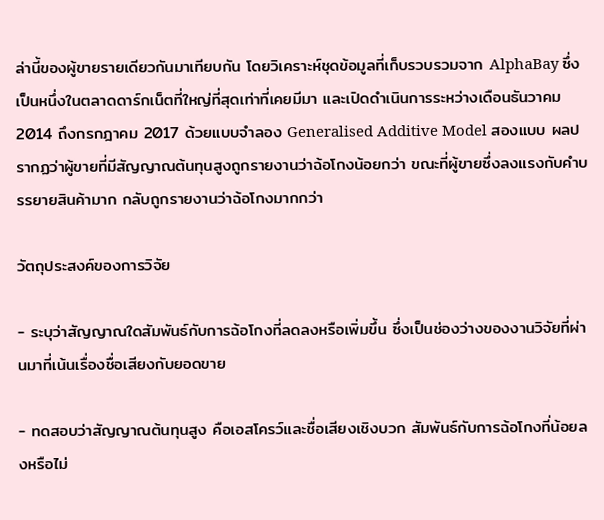ล่านี้ของผู้ขายรายเดียวกันมาเทียบกัน โดยวิเคราะห์ชุดข้อมูลที่เก็บรวบรวมจาก AlphaBay ซึ่งเป็นหนึ่งในตลาดดาร์กเน็ตที่ใหญ่ที่สุดเท่าที่เคยมีมา และเปิดดำเนินการระหว่างเดือนธันวาคม 2014 ถึงกรกฎาคม 2017 ด้วยแบบจำลอง Generalised Additive Model สองแบบ ผลปรากฏว่าผู้ขายที่มีสัญญาณต้นทุนสูงถูกรายงานว่าฉ้อโกงน้อยกว่า ขณะที่ผู้ขายซึ่งลงแรงกับคำบรรยายสินค้ามาก กลับถูกรายงานว่าฉ้อโกงมากกว่า

วัตถุประสงค์ของการวิจัย

- ระบุว่าสัญญาณใดสัมพันธ์กับการฉ้อโกงที่ลดลงหรือเพิ่มขึ้น ซึ่งเป็นช่องว่างของงานวิจัยที่ผ่านมาที่เน้นเรื่องชื่อเสียงกับยอดขาย

- ทดสอบว่าสัญญาณต้นทุนสูง คือเอสโครว์และชื่อเสียงเชิงบวก สัมพันธ์กับการฉ้อโกงที่น้อยลงหรือไม่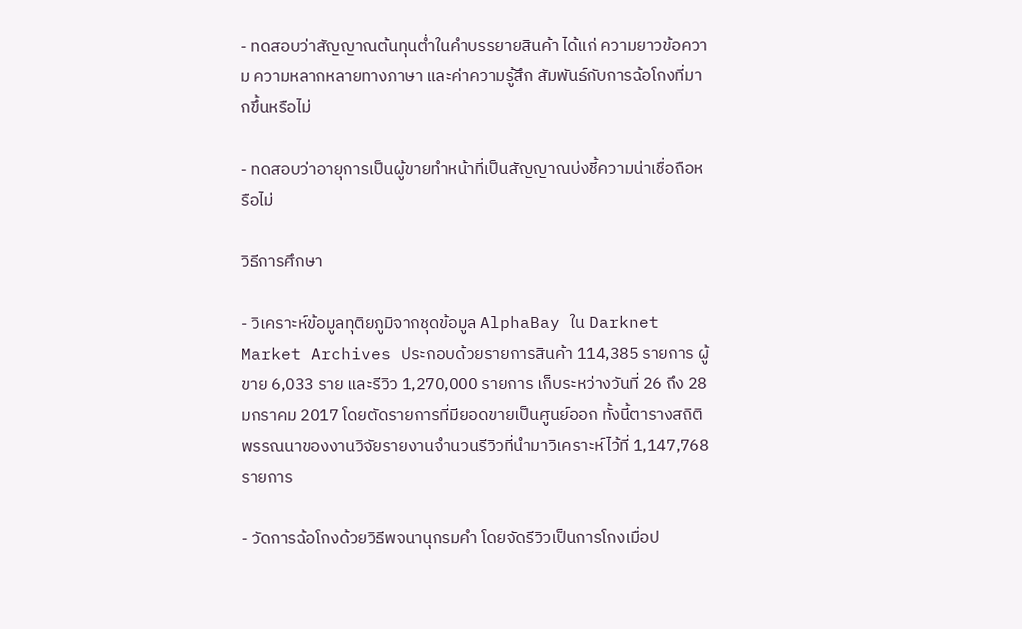- ทดสอบว่าสัญญาณต้นทุนต่ำในคำบรรยายสินค้า ได้แก่ ความยาวข้อความ ความหลากหลายทางภาษา และค่าความรู้สึก สัมพันธ์กับการฉ้อโกงที่มากขึ้นหรือไม่

- ทดสอบว่าอายุการเป็นผู้ขายทำหน้าที่เป็นสัญญาณบ่งชี้ความน่าเชื่อถือหรือไม่

วิธีการศึกษา

- วิเคราะห์ข้อมูลทุติยภูมิจากชุดข้อมูล AlphaBay ใน Darknet Market Archives ประกอบด้วยรายการสินค้า 114,385 รายการ ผู้ขาย 6,033 ราย และรีวิว 1,270,000 รายการ เก็บระหว่างวันที่ 26 ถึง 28 มกราคม 2017 โดยตัดรายการที่มียอดขายเป็นศูนย์ออก ทั้งนี้ตารางสถิติพรรณนาของงานวิจัยรายงานจำนวนรีวิวที่นำมาวิเคราะห์ไว้ที่ 1,147,768 รายการ

- วัดการฉ้อโกงด้วยวิธีพจนานุกรมคำ โดยจัดรีวิวเป็นการโกงเมื่อป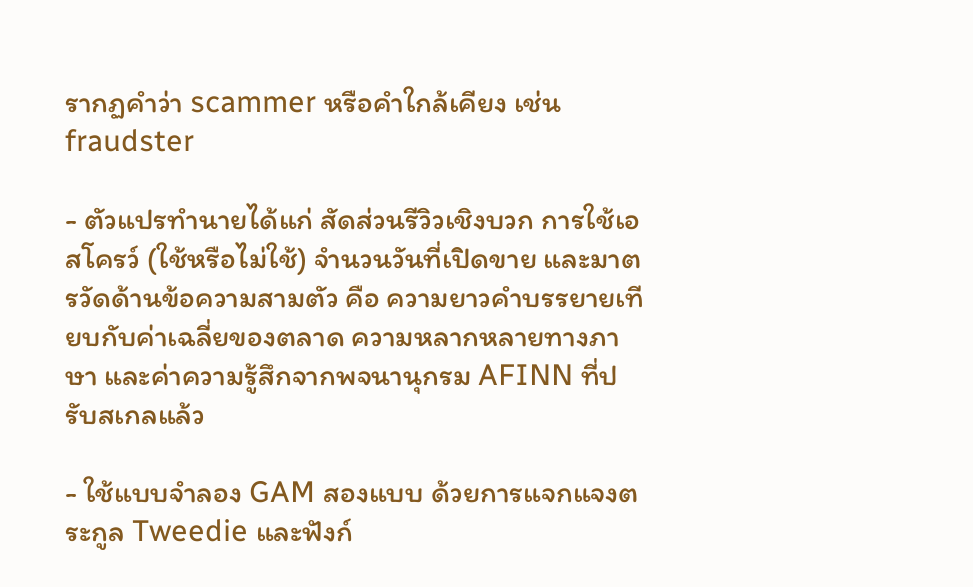รากฏคำว่า scammer หรือคำใกล้เคียง เช่น fraudster

- ตัวแปรทำนายได้แก่ สัดส่วนรีวิวเชิงบวก การใช้เอสโครว์ (ใช้หรือไม่ใช้) จำนวนวันที่เปิดขาย และมาตรวัดด้านข้อความสามตัว คือ ความยาวคำบรรยายเทียบกับค่าเฉลี่ยของตลาด ความหลากหลายทางภาษา และค่าความรู้สึกจากพจนานุกรม AFINN ที่ปรับสเกลแล้ว

- ใช้แบบจำลอง GAM สองแบบ ด้วยการแจกแจงตระกูล Tweedie และฟังก์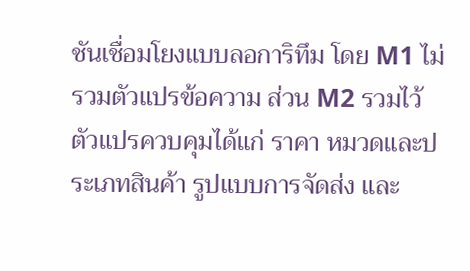ชันเชื่อมโยงแบบลอการิทึม โดย M1 ไม่รวมตัวแปรข้อความ ส่วน M2 รวมไว้ ตัวแปรควบคุมได้แก่ ราคา หมวดและประเภทสินค้า รูปแบบการจัดส่ง และ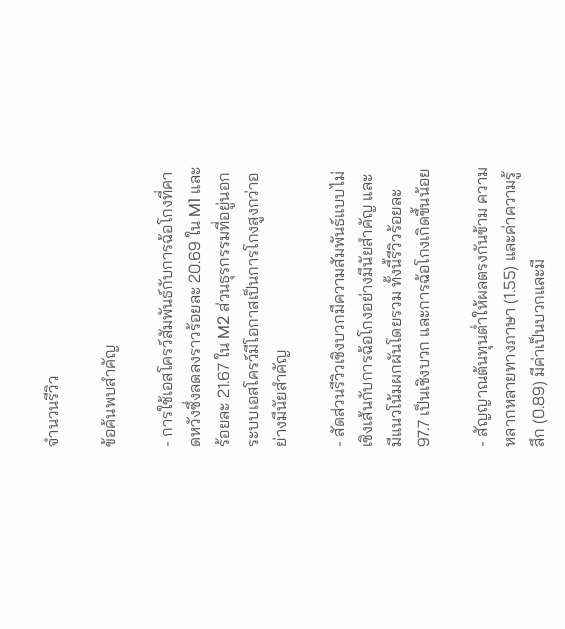จำนวนรีวิว

ข้อค้นพบสำคัญ

- การใช้เอสโครว์สัมพันธ์กับการฉ้อโกงที่คาดหวังซึ่งลดลงราวร้อยละ 20.69 ใน M1 และร้อยละ 21.67 ใน M2 ส่วนธุรกรรมที่อยู่นอกระบบเอสโครว์มีโอกาสเป็นการโกงสูงกว่าอย่างมีนัยสำคัญ

- สัดส่วนรีวิวเชิงบวกมีความสัมพันธ์แบบไม่เชิงเส้นกับการฉ้อโกงอย่างมีนัยสำคัญ และมีแนวโน้มผกผันโดยรวม ทั้งนี้รีวิวร้อยละ 97.7 เป็นเชิงบวก และการฉ้อโกงเกิดขึ้นน้อย

- สัญญาณต้นทุนต่ำให้ผลตรงกันข้าม ความหลากหลายทางภาษา (1.55) และค่าความรู้สึก (0.89) มีค่าเป็นบวกและมี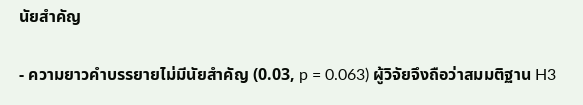นัยสำคัญ

- ความยาวคำบรรยายไม่มีนัยสำคัญ (0.03, p = 0.063) ผู้วิจัยจึงถือว่าสมมติฐาน H3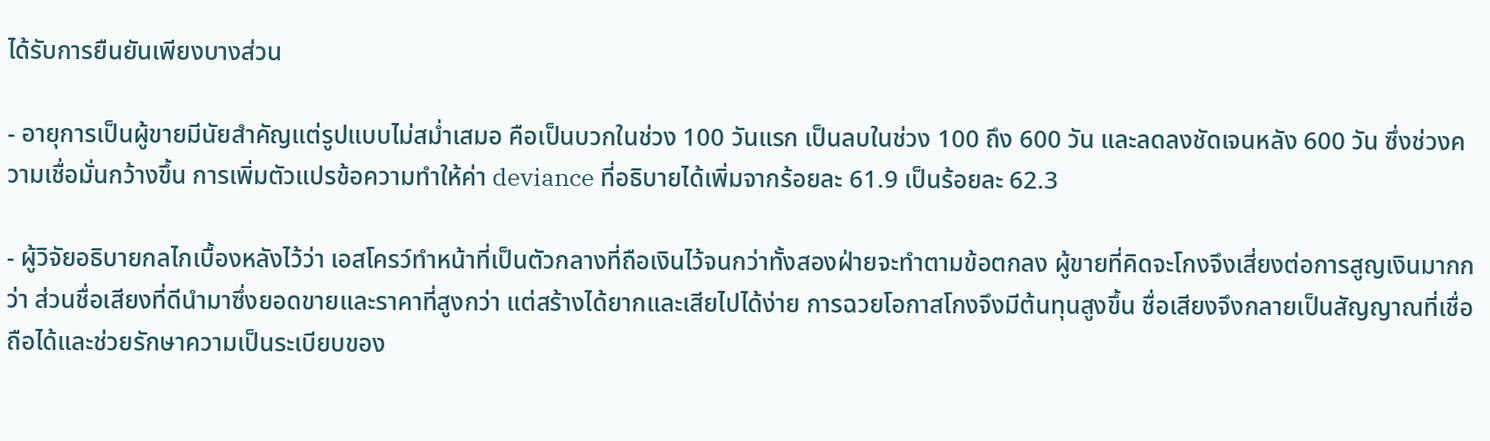ได้รับการยืนยันเพียงบางส่วน

- อายุการเป็นผู้ขายมีนัยสำคัญแต่รูปแบบไม่สม่ำเสมอ คือเป็นบวกในช่วง 100 วันแรก เป็นลบในช่วง 100 ถึง 600 วัน และลดลงชัดเจนหลัง 600 วัน ซึ่งช่วงความเชื่อมั่นกว้างขึ้น การเพิ่มตัวแปรข้อความทำให้ค่า deviance ที่อธิบายได้เพิ่มจากร้อยละ 61.9 เป็นร้อยละ 62.3

- ผู้วิจัยอธิบายกลไกเบื้องหลังไว้ว่า เอสโครว์ทำหน้าที่เป็นตัวกลางที่ถือเงินไว้จนกว่าทั้งสองฝ่ายจะทำตามข้อตกลง ผู้ขายที่คิดจะโกงจึงเสี่ยงต่อการสูญเงินมากกว่า ส่วนชื่อเสียงที่ดีนำมาซึ่งยอดขายและราคาที่สูงกว่า แต่สร้างได้ยากและเสียไปได้ง่าย การฉวยโอกาสโกงจึงมีต้นทุนสูงขึ้น ชื่อเสียงจึงกลายเป็นสัญญาณที่เชื่อถือได้และช่วยรักษาความเป็นระเบียบของ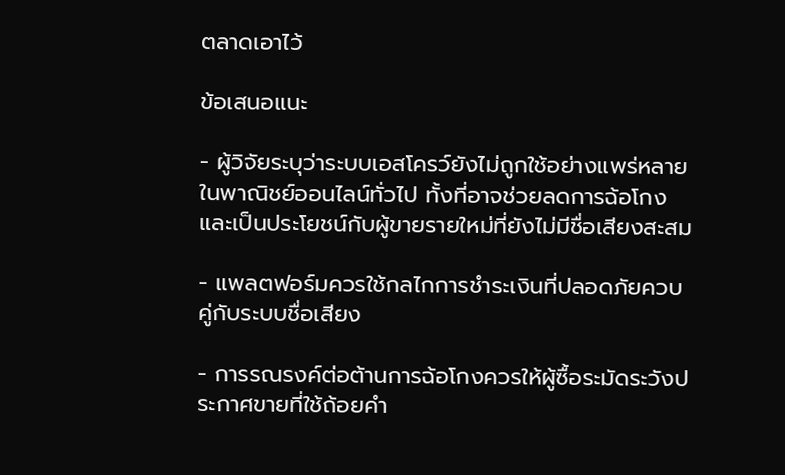ตลาดเอาไว้

ข้อเสนอแนะ

- ผู้วิจัยระบุว่าระบบเอสโครว์ยังไม่ถูกใช้อย่างแพร่หลายในพาณิชย์ออนไลน์ทั่วไป ทั้งที่อาจช่วยลดการฉ้อโกงและเป็นประโยชน์กับผู้ขายรายใหม่ที่ยังไม่มีชื่อเสียงสะสม

- แพลตฟอร์มควรใช้กลไกการชำระเงินที่ปลอดภัยควบคู่กับระบบชื่อเสียง

- การรณรงค์ต่อต้านการฉ้อโกงควรให้ผู้ซื้อระมัดระวังประกาศขายที่ใช้ถ้อยคำ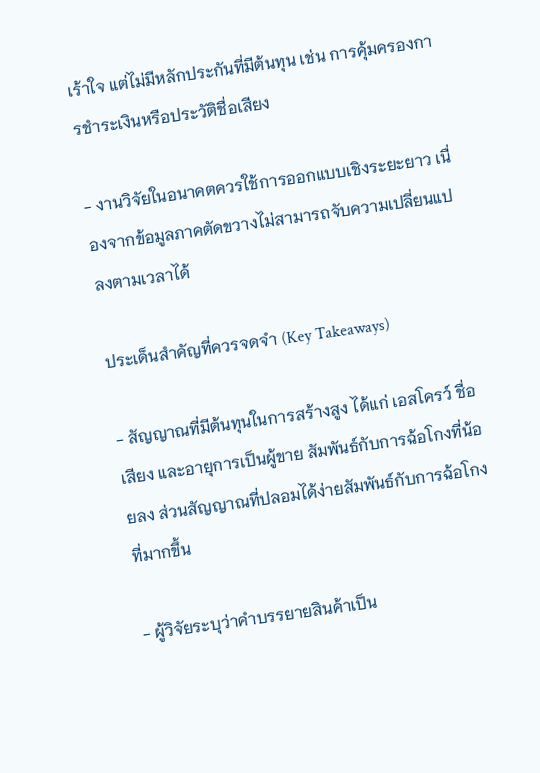เร้าใจ แต่ไม่มีหลักประกันที่มีต้นทุน เช่น การคุ้มครองการชำระเงินหรือประวัติชื่อเสียง

- งานวิจัยในอนาคตควรใช้การออกแบบเชิงระยะยาว เนื่องจากข้อมูลภาคตัดขวางไม่สามารถจับความเปลี่ยนแปลงตามเวลาได้

ประเด็นสำคัญที่ควรจดจำ (Key Takeaways)

- สัญญาณที่มีต้นทุนในการสร้างสูง ได้แก่ เอสโครว์ ชื่อเสียง และอายุการเป็นผู้ขาย สัมพันธ์กับการฉ้อโกงที่น้อยลง ส่วนสัญญาณที่ปลอมได้ง่ายสัมพันธ์กับการฉ้อโกงที่มากขึ้น

- ผู้วิจัยระบุว่าคำบรรยายสินค้าเป็น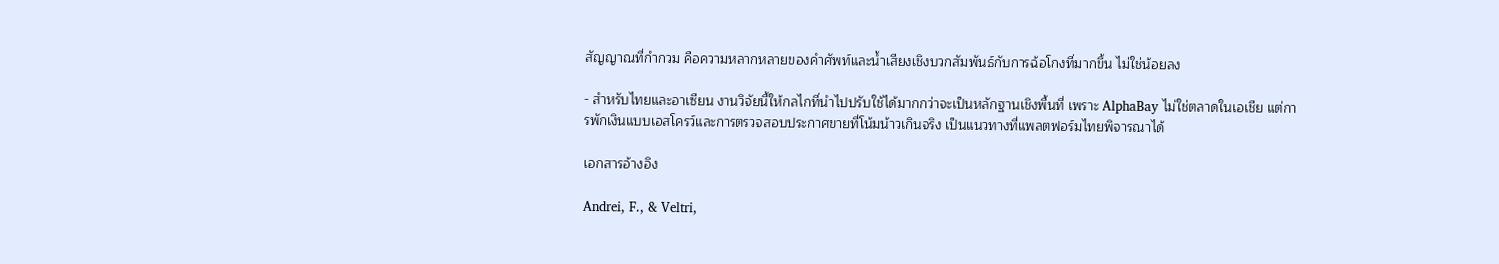สัญญาณที่กำกวม คือความหลากหลายของคำศัพท์และน้ำเสียงเชิงบวกสัมพันธ์กับการฉ้อโกงที่มากขึ้น ไม่ใช่น้อยลง

- สำหรับไทยและอาเซียน งานวิจัยนี้ให้กลไกที่นำไปปรับใช้ได้มากกว่าจะเป็นหลักฐานเชิงพื้นที่ เพราะ AlphaBay ไม่ใช่ตลาดในเอเชีย แต่การพักเงินแบบเอสโครว์และการตรวจสอบประกาศขายที่โน้มน้าวเกินจริง เป็นแนวทางที่แพลตฟอร์มไทยพิจารณาได้

เอกสารอ้างอิง

Andrei, F., & Veltri,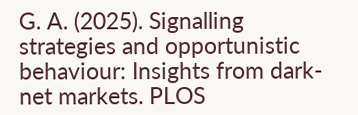G. A. (2025). Signalling strategies and opportunistic behaviour: Insights from dark-net markets. PLOS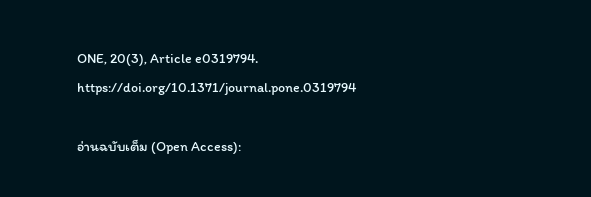ONE, 20(3), Article e0319794. https://doi.org/10.1371/journal.pone.0319794

อ่านฉบับเต็ม (Open Access):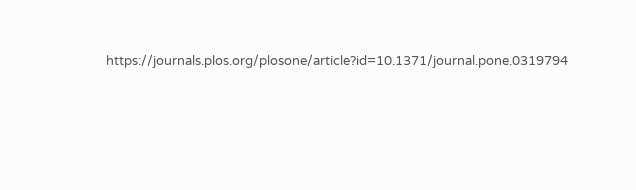https://journals.plos.org/plosone/article?id=10.1371/journal.pone.0319794